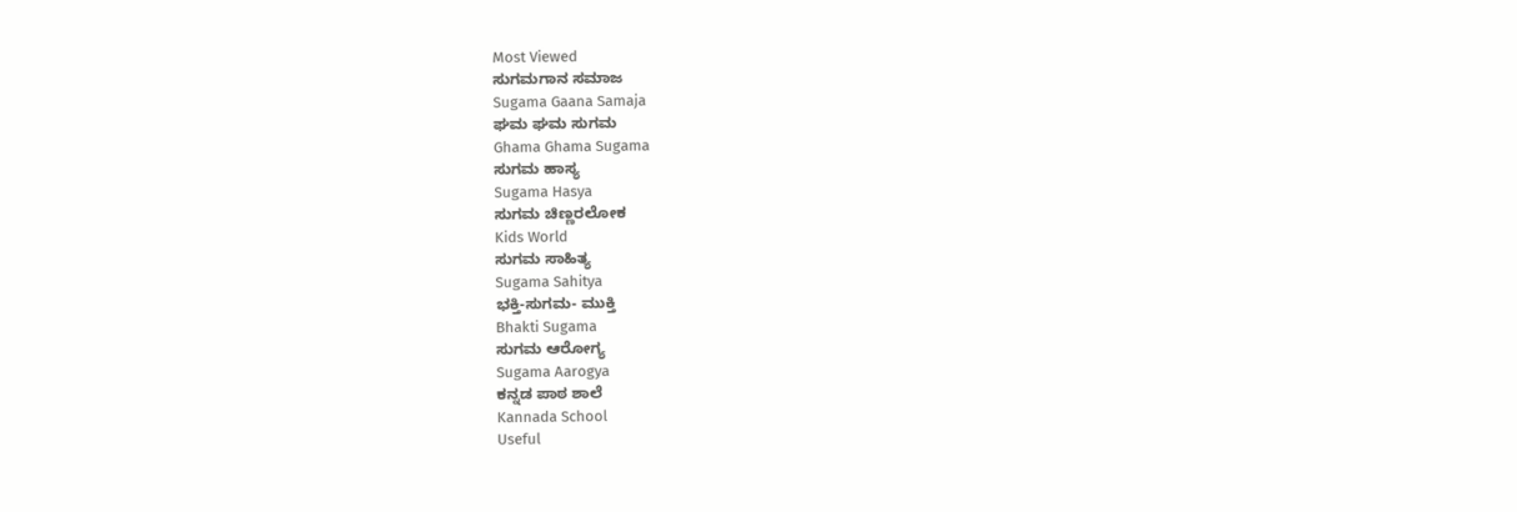Most Viewed
ಸುಗಮಗಾನ ಸಮಾಜ
Sugama Gaana Samaja
ಘಮ ಘಮ ಸುಗಮ
Ghama Ghama Sugama
ಸುಗಮ ಹಾಸ್ಯ
Sugama Hasya
ಸುಗಮ ಚಿಣ್ಣರಲೋಕ
Kids World
ಸುಗಮ ಸಾಹಿತ್ಯ
Sugama Sahitya
ಭಕ್ತಿ-ಸುಗಮ- ಮುಕ್ತಿ
Bhakti Sugama
ಸುಗಮ ಆರೋಗ್ಯ
Sugama Aarogya
ಕನ್ನಡ ಪಾಠ ಶಾಲೆ
Kannada School
Useful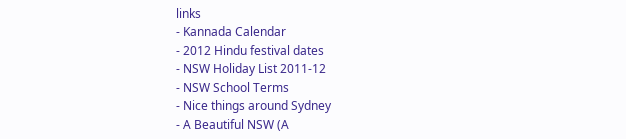links
- Kannada Calendar
- 2012 Hindu festival dates
- NSW Holiday List 2011-12
- NSW School Terms
- Nice things around Sydney
- A Beautiful NSW (A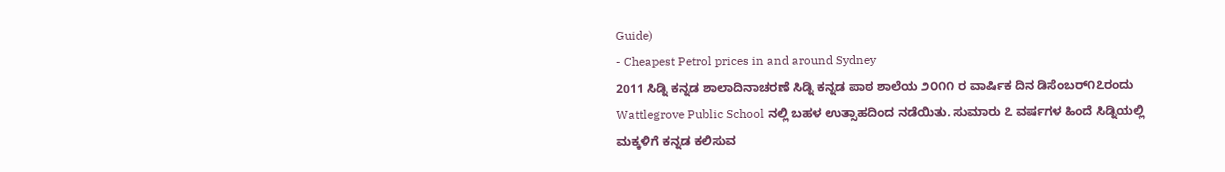Guide)
- Cheapest Petrol prices in and around Sydney
2011 ಸಿಡ್ನಿ ಕನ್ನಡ ಶಾಲಾದಿನಾಚರಣೆ ಸಿಡ್ನಿ ಕನ್ನಡ ಪಾಠ ಶಾಲೆಯ ೨೦೧೧ ರ ವಾರ್ಷಿಕ ದಿನ ಡಿಸೆಂಬರ್೧೭ರಂದು Wattlegrove Public School ನಲ್ಲಿ ಬಹಳ ಉತ್ಸಾಹದಿಂದ ನಡೆಯಿತು. ಸುಮಾರು ೭ ವರ್ಷಗಳ ಹಿಂದೆ ಸಿಡ್ನಿಯಲ್ಲಿ ಮಕ್ಕಳಿಗೆ ಕನ್ನಡ ಕಲಿಸುವ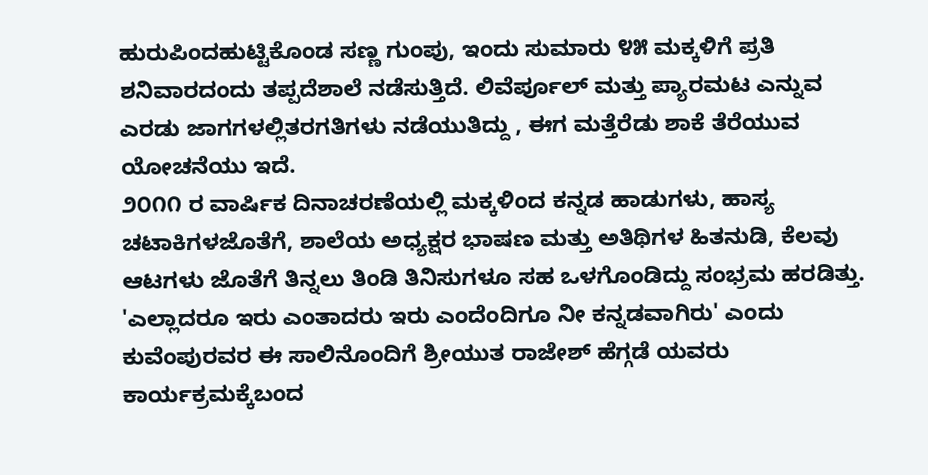ಹುರುಪಿಂದಹುಟ್ಟಿಕೊಂಡ ಸಣ್ಣ ಗುಂಪು, ಇಂದು ಸುಮಾರು ೪೫ ಮಕ್ಕಳಿಗೆ ಪ್ರತಿ ಶನಿವಾರದಂದು ತಪ್ಪದೆಶಾಲೆ ನಡೆಸುತ್ತಿದೆ. ಲಿವೆರ್ಪೂಲ್ ಮತ್ತು ಪ್ಯಾರಮಟ ಎನ್ನುವ ಎರಡು ಜಾಗಗಳಲ್ಲಿತರಗತಿಗಳು ನಡೆಯುತಿದ್ದು , ಈಗ ಮತ್ತೆರೆಡು ಶಾಕೆ ತೆರೆಯುವ ಯೋಚನೆಯು ಇದೆ.
೨೦೧೧ ರ ವಾರ್ಷಿಕ ದಿನಾಚರಣೆಯಲ್ಲಿ ಮಕ್ಕಳಿಂದ ಕನ್ನಡ ಹಾಡುಗಳು, ಹಾಸ್ಯ ಚಟಾಕಿಗಳಜೊತೆಗೆ, ಶಾಲೆಯ ಅಧ್ಯಕ್ಷರ ಭಾಷಣ ಮತ್ತು ಅತಿಥಿಗಳ ಹಿತನುಡಿ, ಕೆಲವು ಆಟಗಳು ಜೊತೆಗೆ ತಿನ್ನಲು ತಿಂಡಿ ತಿನಿಸುಗಳೂ ಸಹ ಒಳಗೊಂಡಿದ್ದು ಸಂಭ್ರಮ ಹರಡಿತ್ತು.
'ಎಲ್ಲಾದರೂ ಇರು ಎಂತಾದರು ಇರು ಎಂದೆಂದಿಗೂ ನೀ ಕನ್ನಡವಾಗಿರು' ಎಂದು ಕುವೆಂಪುರವರ ಈ ಸಾಲಿನೊಂದಿಗೆ ಶ್ರೀಯುತ ರಾಜೇಶ್ ಹೆಗ್ಗಡೆ ಯವರು ಕಾರ್ಯಕ್ರಮಕ್ಕೆಬಂದ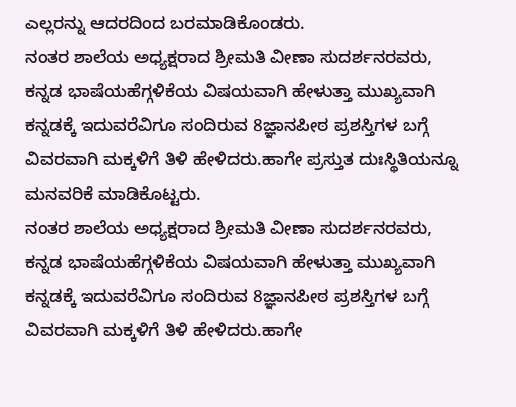ಎಲ್ಲರನ್ನು ಆದರದಿಂದ ಬರಮಾಡಿಕೊಂಡರು.
ನಂತರ ಶಾಲೆಯ ಅಧ್ಯಕ್ಷರಾದ ಶ್ರೀಮತಿ ವೀಣಾ ಸುದರ್ಶನರವರು, ಕನ್ನಡ ಭಾಷೆಯಹೆಗ್ಗಳಿಕೆಯ ವಿಷಯವಾಗಿ ಹೇಳುತ್ತಾ ಮುಖ್ಯವಾಗಿ ಕನ್ನಡಕ್ಕೆ ಇದುವರೆವಿಗೂ ಸಂದಿರುವ 8ಜ್ಞಾನಪೀಠ ಪ್ರಶಸ್ತಿಗಳ ಬಗ್ಗೆ ವಿವರವಾಗಿ ಮಕ್ಕಳಿಗೆ ತಿಳಿ ಹೇಳಿದರು.ಹಾಗೇ ಪ್ರಸ್ತುತ ದುಃಸ್ಥಿತಿಯನ್ನೂ ಮನವರಿಕೆ ಮಾಡಿಕೊಟ್ಟರು.
ನಂತರ ಶಾಲೆಯ ಅಧ್ಯಕ್ಷರಾದ ಶ್ರೀಮತಿ ವೀಣಾ ಸುದರ್ಶನರವರು, ಕನ್ನಡ ಭಾಷೆಯಹೆಗ್ಗಳಿಕೆಯ ವಿಷಯವಾಗಿ ಹೇಳುತ್ತಾ ಮುಖ್ಯವಾಗಿ ಕನ್ನಡಕ್ಕೆ ಇದುವರೆವಿಗೂ ಸಂದಿರುವ 8ಜ್ಞಾನಪೀಠ ಪ್ರಶಸ್ತಿಗಳ ಬಗ್ಗೆ ವಿವರವಾಗಿ ಮಕ್ಕಳಿಗೆ ತಿಳಿ ಹೇಳಿದರು.ಹಾಗೇ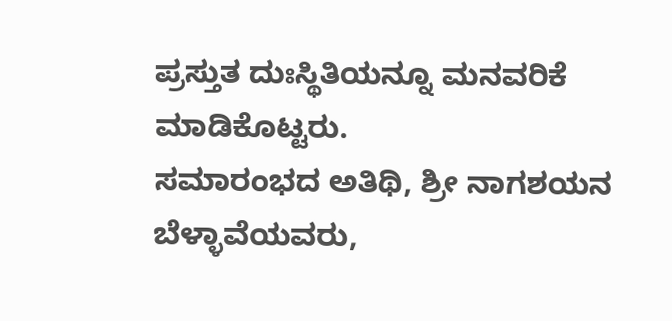ಪ್ರಸ್ತುತ ದುಃಸ್ಥಿತಿಯನ್ನೂ ಮನವರಿಕೆ ಮಾಡಿಕೊಟ್ಟರು.
ಸಮಾರಂಭದ ಅತಿಥಿ, ಶ್ರೀ ನಾಗಶಯನ ಬೆಳ್ಳಾವೆಯವರು,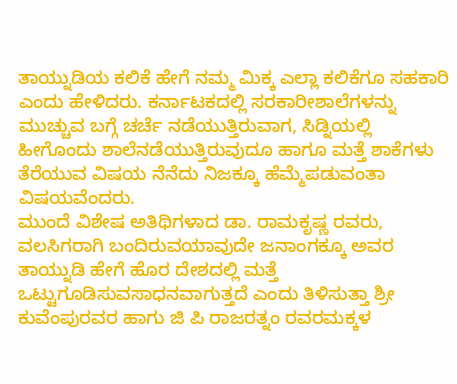ತಾಯ್ನುಡಿಯ ಕಲಿಕೆ ಹೇಗೆ ನಮ್ಮ ಮಿಕ್ಕ ಎಲ್ಲಾ ಕಲಿಕೆಗೂ ಸಹಕಾರಿ ಎಂದು ಹೇಳಿದರು. ಕರ್ನಾಟಕದಲ್ಲಿ ಸರಕಾರೀಶಾಲೆಗಳನ್ನು ಮುಚ್ಚುವ ಬಗ್ಗೆ ಚರ್ಚೆ ನಡೆಯುತ್ತಿರುವಾಗ, ಸಿಡ್ನಿಯಲ್ಲಿ ಹೀಗೊಂದು ಶಾಲೆನಡೆಯುತ್ತಿರುವುದೂ ಹಾಗೂ ಮತ್ತೆ ಶಾಕೆಗಳು ತೆರೆಯುವ ವಿಷಯ ನೆನೆದು ನಿಜಕ್ಕೂ ಹೆಮ್ಮೆಪಡುವಂತಾ ವಿಷಯವೆಂದರು.
ಮುಂದೆ ವಿಶೇಷ ಅತಿಥಿಗಳಾದ ಡಾ. ರಾಮಕೃಷ್ಣ ರವರು, ವಲಸಿಗರಾಗಿ ಬಂದಿರುವಯಾವುದೇ ಜನಾಂಗಕ್ಕೂ ಅವರ ತಾಯ್ನುಡಿ ಹೇಗೆ ಹೊರ ದೇಶದಲ್ಲಿ ಮತ್ತೆ ಒಟ್ಟುಗೂಡಿಸುವಸಾಧನವಾಗುತ್ತದೆ ಎಂದು ತಿಳಿಸುತ್ತಾ ಶ್ರೀ ಕುವೆಂಪುರವರ ಹಾಗು ಜಿ ಪಿ ರಾಜರತ್ನಂ ರವರಮಕ್ಕಳ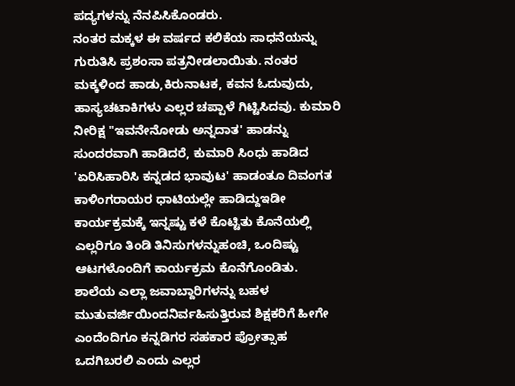ಪದ್ಯಗಳನ್ನು ನೆನಪಿಸಿಕೊಂಡರು.
ನಂತರ ಮಕ್ಕಳ ಈ ವರ್ಷದ ಕಲಿಕೆಯ ಸಾಧನೆಯನ್ನು ಗುರುತಿಸಿ ಪ್ರಶಂಸಾ ಪತ್ರನೀಡಲಾಯಿತು. ನಂತರ ಮಕ್ಕಳಿಂದ ಹಾಡು,ಕಿರುನಾಟಕ, ಕವನ ಓದುವುದು, ಹಾಸ್ಯಚಟಾಕಿಗಳು ಎಲ್ಲರ ಚಪ್ಪಾಳೆ ಗಿಟ್ಟಿಸಿದವು. ಕುಮಾರಿ ನೀರಿಕ್ಷ "ಇವನೇನೋಡು ಅನ್ನದಾತ' ಹಾಡನ್ನು ಸುಂದರವಾಗಿ ಹಾಡಿದರೆ, ಕುಮಾರಿ ಸಿಂಧು ಹಾಡಿದ 'ಏರಿಸಿಹಾರಿಸಿ ಕನ್ನಡದ ಭಾವುಟ' ಹಾಡಂತೂ ದಿವಂಗತ ಕಾಳಿಂಗರಾಯರ ಧಾಟಿಯಲ್ಲೇ ಹಾಡಿದ್ದುಇಡೀ ಕಾರ್ಯಕ್ರಮಕ್ಕೆ ಇನ್ನಷ್ಟು ಕಳೆ ಕೊಟ್ಟಿತು ಕೊನೆಯಲ್ಲಿ ಎಲ್ಲರಿಗೂ ತಿಂಡಿ ತಿನಿಸುಗಳನ್ನುಹಂಚಿ, ಒಂದಿಷ್ಟು ಆಟಗಳೊಂದಿಗೆ ಕಾರ್ಯಕ್ರಮ ಕೊನೆಗೊಂಡಿತು.
ಶಾಲೆಯ ಎಲ್ಲಾ ಜವಾಬ್ದಾರಿಗಳನ್ನು ಬಹಳ ಮುತುವರ್ಜಿಯಿಂದನಿರ್ವಹಿಸುತ್ತಿರುವ ಶಿಕ್ಷಕರಿಗೆ ಹೀಗೇ ಎಂದೆಂದಿಗೂ ಕನ್ನಡಿಗರ ಸಹಕಾರ ಪ್ರೋತ್ಸಾಹ ಒದಗಿಬರಲಿ ಎಂದು ಎಲ್ಲರ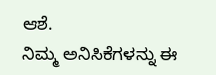ಆಶೆ.
ನಿಮ್ಮ ಅನಿಸಿಕೆಗಳನ್ನು ಈ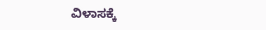ವಿಳಾಸಕ್ಕೆ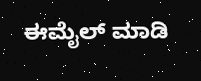ಈಮೈಲ್ ಮಾಡಿ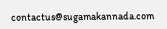contactus@sugamakannada.com